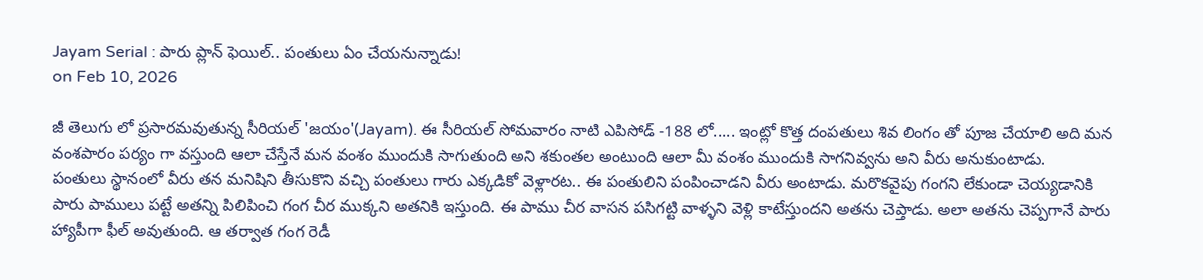Jayam Serial : పారు ప్లాన్ ఫెయిల్.. పంతులు ఏం చేయనున్నాడు!
on Feb 10, 2026

జీ తెలుగు లో ప్రసారమవుతున్న సీరియల్ 'జయం'(Jayam). ఈ సీరియల్ సోమవారం నాటి ఎపిసోడ్ -188 లో..... ఇంట్లో కొత్త దంపతులు శివ లింగం తో పూజ చేయాలి అది మన వంశపారం పర్యం గా వస్తుంది ఆలా చేస్తేనే మన వంశం ముందుకి సాగుతుంది అని శకుంతల అంటుంది ఆలా మీ వంశం ముందుకి సాగనివ్వను అని వీరు అనుకుంటాడు.
పంతులు స్థానంలో వీరు తన మనిషిని తీసుకొని వచ్చి పంతులు గారు ఎక్కడికో వెళ్లారట.. ఈ పంతులిని పంపించాడని వీరు అంటాడు. మరొకవైపు గంగని లేకుండా చెయ్యడానికి పారు పాములు పట్టే అతన్ని పిలిపించి గంగ చీర ముక్కని అతనికి ఇస్తుంది. ఈ పాము చీర వాసన పసిగట్టి వాళ్ళని వెళ్లి కాటేస్తుందని అతను చెప్తాడు. అలా అతను చెప్పగానే పారు హ్యాపీగా ఫీల్ అవుతుంది. ఆ తర్వాత గంగ రెడీ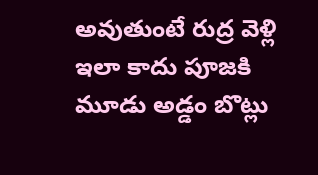అవుతుంటే రుద్ర వెళ్లి ఇలా కాదు పూజకి మూడు అడ్డం బొట్లు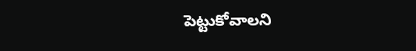పెట్టుకోవాలని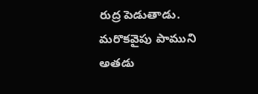రుద్ర పెడుతాడు. మరొకవైపు పాముని అతడు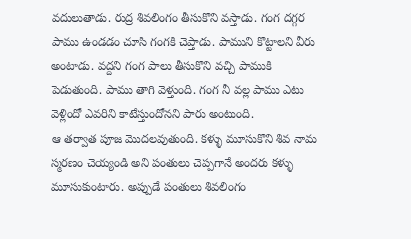వదులుతాడు. రుద్ర శివలింగం తీసుకొని వస్తాడు. గంగ దగ్గర పాము ఉండడం చూసి గంగకి చెప్తాడు. పాముని కొట్టాలని వీరు అంటాడు. వద్దని గంగ పాలు తీసుకొని వచ్చి పాముకి పెడుతుంది. పాము తాగి వెళ్తుంది. గంగ నీ వల్ల పాము ఎటు వెళ్లిందో ఎవరిని కాటేస్తుందోనని పారు అంటుంది.
ఆ తర్వాత పూజ మొదలవుతుంది. కళ్ళు మూసుకొని శివ నామ స్మరణం చెయ్యండి అని పంతులు చెప్పగానే అందరు కళ్ళు మూసుకుంటారు. అప్పుడే పంతులు శివలింగం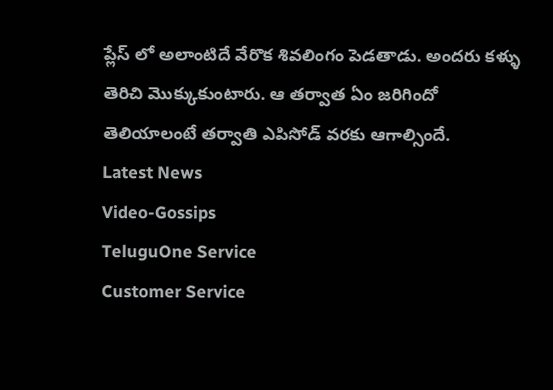ప్లేస్ లో అలాంటిదే వేరొక శివలింగం పెడతాడు. అందరు కళ్ళు తెరిచి మొక్కుకుంటారు. ఆ తర్వాత ఏం జరిగిందో తెలియాలంటే తర్వాతి ఎపిసోడ్ వరకు ఆగాల్సిందే.
Latest News
Video-Gossips
TeluguOne Service
Customer Service